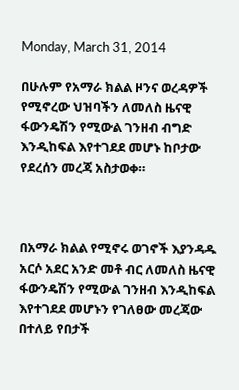Monday, March 31, 2014

በሁሉም የአማራ ክልል ዞንና ወረዳዎች የሚኖረው ህዝባችን ለመለስ ዜናዊ ፋውንዴሽን የሚውል ገንዘብ ብግድ እንዲከፍል እየተገደደ መሆኑ ከቦታው የደረሰን መረጃ አስታወቀ።



በአማራ ክልል የሚኖሩ ወገኖች እያንዳዱ አርሶ አደር አንድ መቶ ብር ለመለስ ዜናዊ ፋውንዴሽን የሚውል ገንዘብ እንዲከፍል እየተገደደ መሆኑን የገለፀው መረጃው በተለይ የበታች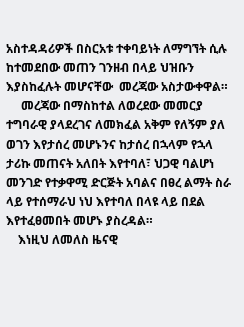አስተዳዳሪዎች በስርአቱ ተቀባይነት ለማግኘት ሲሉ ከተመደበው መጠን ገንዘብ በላይ ህዝቡን እያስከፈሉት መሆናቸው  መረጃው አስታውቀዋል።
     መረጃው በማስከተል ለወረደው መመርያ ተግባራዊ ያላደረገና ለመክፈል አቅም የለኝም ያለ ወገን እየታሰረ መሆኑንና ከታሰረ በኋላም የኋላ ታሪኩ መጠናት አለበት እየተባለ፣ ህጋዊ ባልሆነ መንገድ የተቃዋሚ ድርጅት አባልና በፀረ ልማት ስራ ላይ የተሰማራህ ነህ እየተባለ በላዩ ላይ በደል እየተፈፀመበት መሆኑ ያስረዳል።
    እነዚህ ለመለስ ዜናዊ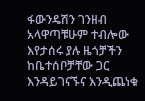ፋውንዴሽን ገንዘብ አላዋጣቹሁም ተብሎው እየታሰሩ ያሉ ዜጎቻችን ከቤተሰቦቻቸው ጋር እንዳይገናኙና እንዲጨነቁ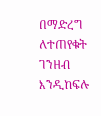በማድረግ ለተጠየቁት ገንዘብ እንዲከፍሉ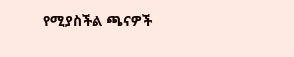የሚያስችል ጫናዎች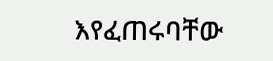እየፈጠሩባቸው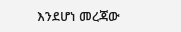እንደሆነ መረጃው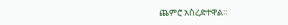ጨምሮ አስረድተዋል።